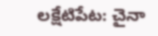లక్షేటిపేట: చైనా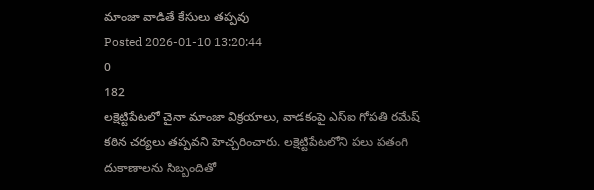మాంజా వాడితే కేసులు తప్పవు
Posted 2026-01-10 13:20:44
0
182
లక్షెట్టిపేటలో చైనా మాంజా విక్రయాలు, వాడకంపై ఎస్ఐ గోపతి రమేష్ కఠిన చర్యలు తప్పవని హెచ్చరించారు. లక్షెట్టిపేటలోని పలు పతంగి దుకాణాలను సిబ్బందితో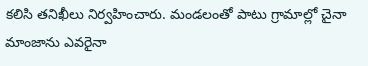కలిసి తనిఖీలు నిర్వహించారు. మండలంతో పాటు గ్రామాల్లో చైనా మాంజాను ఎవరైనా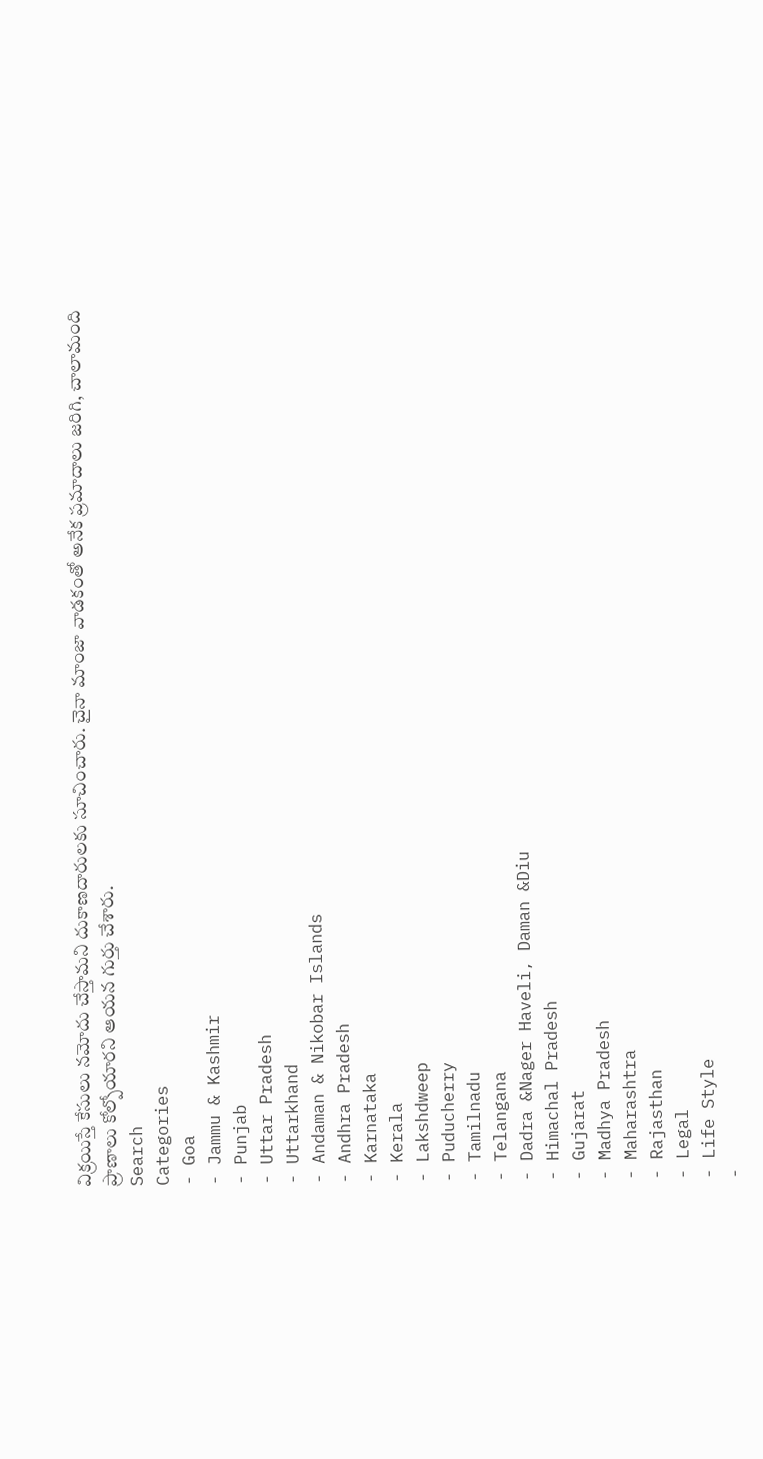విక్రయిస్తే కేసులు నమోదు చేస్తామని దుకాణదారులకు సూచించారు. చైనా మాంజా వాడకంతో అనేక ప్రమాదాలు జరిగి, చాలామంది ప్రాణాలు కోల్పోయారని ఆయన గుర్తు చేశారు.
Search
Categories
- Goa
- Jammu & Kashmir
- Punjab
- Uttar Pradesh
- Uttarkhand
- Andaman & Nikobar Islands
- Andhra Pradesh
- Karnataka
- Kerala
- Lakshdweep
- Puducherry
- Tamilnadu
- Telangana
- Dadra &Nager Haveli, Daman &Diu
- Himachal Pradesh
- Gujarat
- Madhya Pradesh
- Maharashtra
- Rajasthan
- Legal
- Life Style
-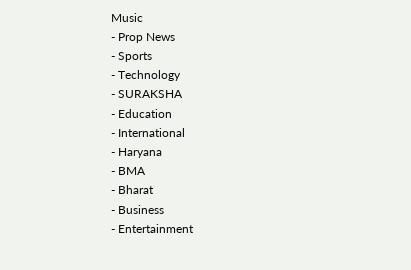Music
- Prop News
- Sports
- Technology
- SURAKSHA
- Education
- International
- Haryana
- BMA
- Bharat
- Business
- Entertainment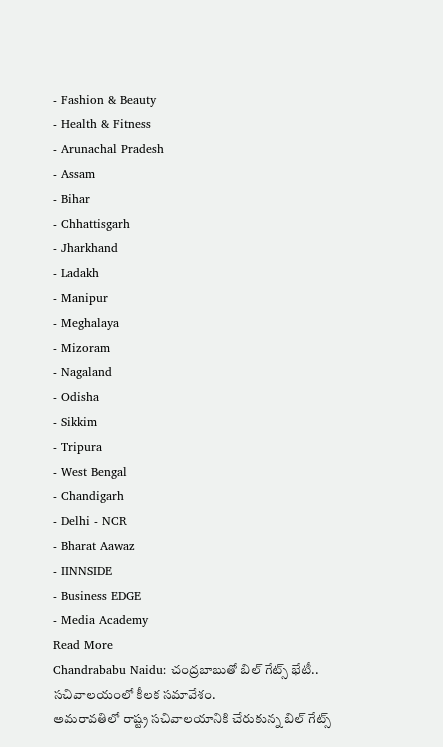- Fashion & Beauty
- Health & Fitness
- Arunachal Pradesh
- Assam
- Bihar
- Chhattisgarh
- Jharkhand
- Ladakh
- Manipur
- Meghalaya
- Mizoram
- Nagaland
- Odisha
- Sikkim
- Tripura
- West Bengal
- Chandigarh
- Delhi - NCR
- Bharat Aawaz
- IINNSIDE
- Business EDGE
- Media Academy
Read More
Chandrababu Naidu: చంద్రబాబుతో బిల్ గేట్స్ భేటీ.. సచివాలయంలో కీలక సమావేశం.
అమరావతిలో రాష్ట్ర సచివాలయానికి చేరుకున్న బిల్ గేట్స్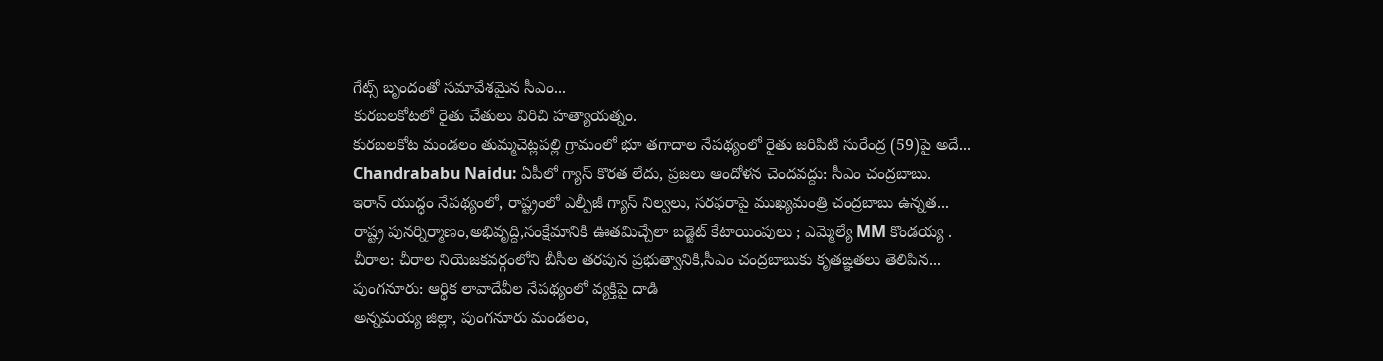గేట్స్ బృందంతో సమావేశమైన సీఎం...
కురబలకోటలో రైతు చేతులు విరిచి హత్యాయత్నం.
కురబలకోట మండలం తుమ్మచెట్లపల్లి గ్రామంలో భూ తగాదాల నేపథ్యంలో రైతు జరిపిటి సురేంద్ర (59)పై అదే...
Chandrababu Naidu: ఏపీలో గ్యాస్ కొరత లేదు, ప్రజలు ఆందోళన చెందవద్దు: సీఎం చంద్రబాబు.
ఇరాన్ యుద్ధం నేపథ్యంలో, రాష్ట్రంలో ఎల్పీజీ గ్యాస్ నిల్వలు, సరఫరాపై ముఖ్యమంత్రి చంద్రబాబు ఉన్నత...
రాష్ట్ర పునర్నిర్మాణం,అభివృద్ది,సంక్షేమానికి ఊతమిచ్చేలా బడ్జెట్ కేటాయింపులు ; ఎమ్మెల్యే MM కొండయ్య .
చీరాల: చీరాల నియెజకవర్గంలోని బీసీల తరపున ప్రభుత్వానికి,సీఎం చంద్రబాబుకు కృతఙ్ఞతలు తెలిపిన...
పుంగనూరు: ఆర్థిక లావాదేవీల నేపథ్యంలో వ్యక్తిపై దాడి
అన్నమయ్య జిల్లా, పుంగనూరు మండలం,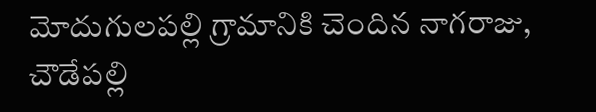మోదుగులపల్లి గ్రామానికి చెందిన నాగరాజు, చౌడేపల్లి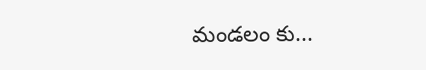మండలం కు...